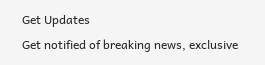Get Updates
Get notified of breaking news, exclusive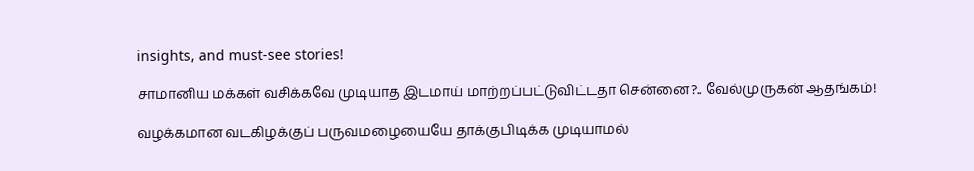insights, and must-see stories!

சாமானிய மக்கள் வசிக்கவே முடியாத இடமாய் மாற்றப்பட்டுவிட்டதா சென்னை?.. வேல்முருகன் ஆதங்கம்!

வழக்கமான வடகிழக்குப் பருவமழையையே தாக்குபிடிக்க முடியாமல்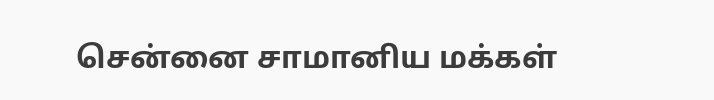சென்னை சாமானிய மக்கள்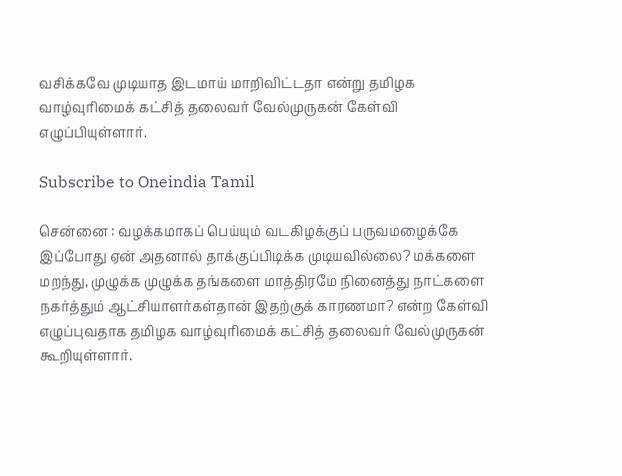வசிக்கவே முடியாத இடமாய் மாறிவிட்டதா என்று தமிழக வாழ்வுரிமைக் கட்சித் தலைவர் வேல்முருகன் கேள்வி எழுப்பியுள்ளார்.

Subscribe to Oneindia Tamil

சென்னை : வழக்கமாகப் பெய்யும் வடகிழக்குப் பருவமழைக்கே இப்போது ஏன் அதனால் தாக்குப்பிடிக்க முடியவில்லை? மக்களை மறந்து, முழுக்க முழுக்க தங்களை மாத்திரமே நினைத்து நாட்களை நகர்த்தும் ஆட்சியாளர்கள்தான் இதற்குக் காரணமா? என்ற கேள்வி எழுப்புவதாக தமிழக வாழ்வுரிமைக் கட்சித் தலைவர் வேல்முருகன் கூறியுள்ளார்.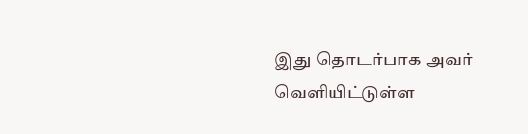இது தொடர்பாக அவர் வெளியிட்டுள்ள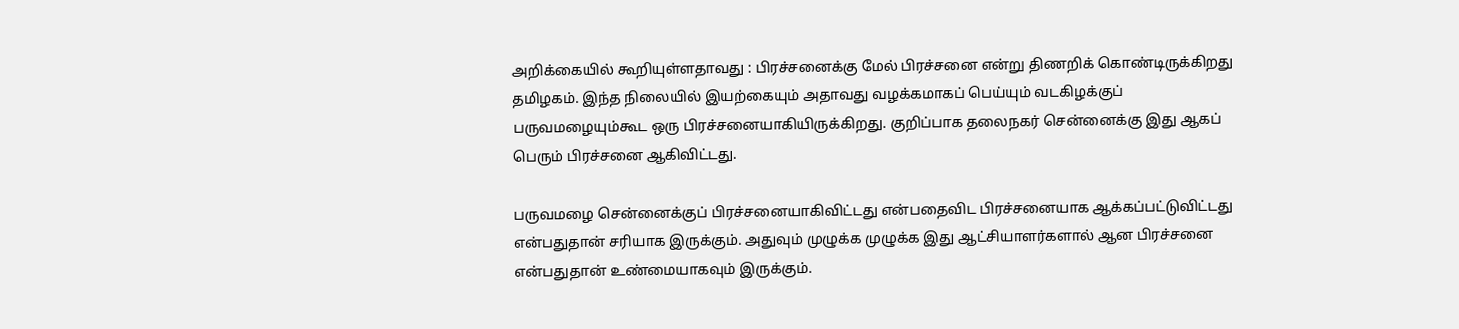அறிக்கையில் கூறியுள்ளதாவது : பிரச்சனைக்கு மேல் பிரச்சனை என்று திணறிக் கொண்டிருக்கிறது தமிழகம். இந்த நிலையில் இயற்கையும் அதாவது வழக்கமாகப் பெய்யும் வடகிழக்குப் பருவமழையும்கூட ஒரு பிரச்சனையாகியிருக்கிறது. குறிப்பாக தலைநகர் சென்னைக்கு இது ஆகப் பெரும் பிரச்சனை ஆகிவிட்டது.

பருவமழை சென்னைக்குப் பிரச்சனையாகிவிட்டது என்பதைவிட பிரச்சனையாக ஆக்கப்பட்டுவிட்டது என்பதுதான் சரியாக இருக்கும். அதுவும் முழுக்க முழுக்க இது ஆட்சியாளர்களால் ஆன பிரச்சனை என்பதுதான் உண்மையாகவும் இருக்கும்.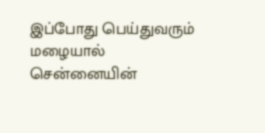இப்போது பெய்துவரும் மழையால் சென்னையின்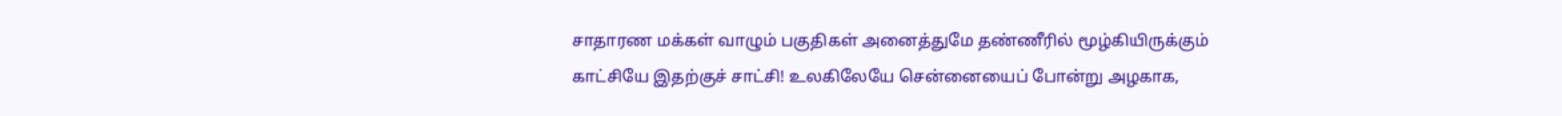சாதாரண மக்கள் வாழும் பகுதிகள் அனைத்துமே தண்ணீரில் மூழ்கியிருக்கும் காட்சியே இதற்குச் சாட்சி! உலகிலேயே சென்னையைப் போன்று அழகாக,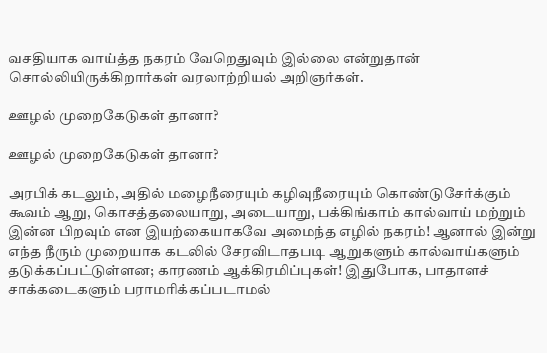வசதியாக வாய்த்த நகரம் வேறெதுவும் இல்லை என்றுதான் சொல்லியிருக்கிறார்கள் வரலாற்றியல் அறிஞர்கள்.

ஊழல் முறைகேடுகள் தானா?

ஊழல் முறைகேடுகள் தானா?

அரபிக் கடலும், அதில் மழைநீரையும் கழிவுநீரையும் கொண்டுசேர்க்கும் கூவம் ஆறு, கொசத்தலையாறு, அடையாறு, பக்கிங்காம் கால்வாய் மற்றும் இன்ன பிறவும் என இயற்கையாகவே அமைந்த எழில் நகரம்! ஆனால் இன்று எந்த நீரும் முறையாக கடலில் சேரவிடாதபடி ஆறுகளும் கால்வாய்களும் தடுக்கப்பட்டுள்ளன; காரணம் ஆக்கிரமிப்புகள்! இதுபோக, பாதாளச் சாக்கடைகளும் பராமரிக்கப்படாமல்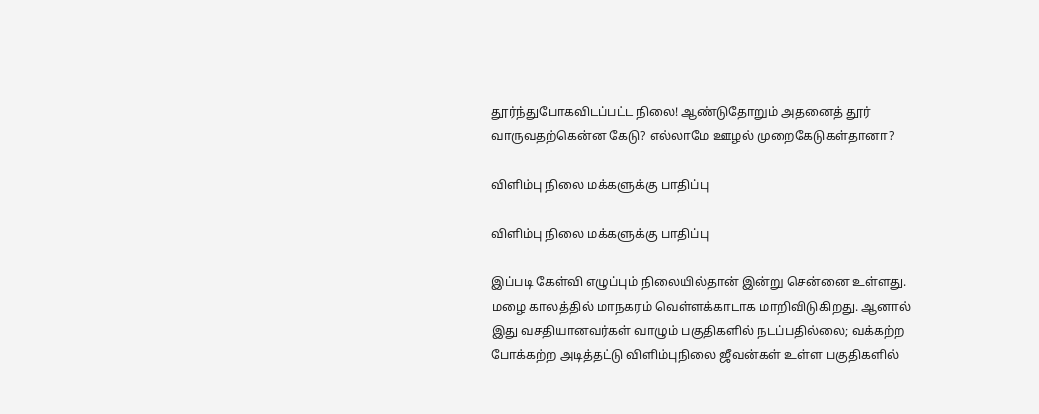தூர்ந்துபோகவிடப்பட்ட நிலை! ஆண்டுதோறும் அதனைத் தூர் வாருவதற்கென்ன கேடு? எல்லாமே ஊழல் முறைகேடுகள்தானா?

விளிம்பு நிலை மக்களுக்கு பாதிப்பு

விளிம்பு நிலை மக்களுக்கு பாதிப்பு

இப்படி கேள்வி எழுப்பும் நிலையில்தான் இன்று சென்னை உள்ளது. மழை காலத்தில் மாநகரம் வெள்ளக்காடாக மாறிவிடுகிறது. ஆனால் இது வசதியானவர்கள் வாழும் பகுதிகளில் நடப்பதில்லை; வக்கற்ற போக்கற்ற அடித்தட்டு விளிம்புநிலை ஜீவன்கள் உள்ள பகுதிகளில்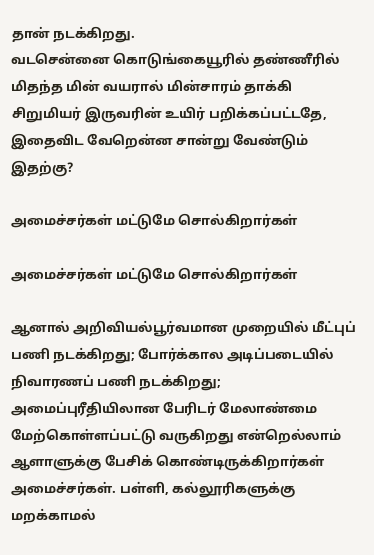தான் நடக்கிறது.
வடசென்னை கொடுங்கையூரில் தண்ணீரில் மிதந்த மின் வயரால் மின்சாரம் தாக்கி சிறுமியர் இருவரின் உயிர் பறிக்கப்பட்டதே, இதைவிட வேறென்ன சான்று வேண்டும் இதற்கு?

அமைச்சர்கள் மட்டுமே சொல்கிறார்கள்

அமைச்சர்கள் மட்டுமே சொல்கிறார்கள்

ஆனால் அறிவியல்பூர்வமான முறையில் மீட்புப் பணி நடக்கிறது; போர்க்கால அடிப்படையில் நிவாரணப் பணி நடக்கிறது; அமைப்புரீதியிலான பேரிடர் மேலாண்மை மேற்கொள்ளப்பட்டு வருகிறது என்றெல்லாம் ஆளாளுக்கு பேசிக் கொண்டிருக்கிறார்கள் அமைச்சர்கள். பள்ளி, கல்லூரிகளுக்கு மறக்காமல்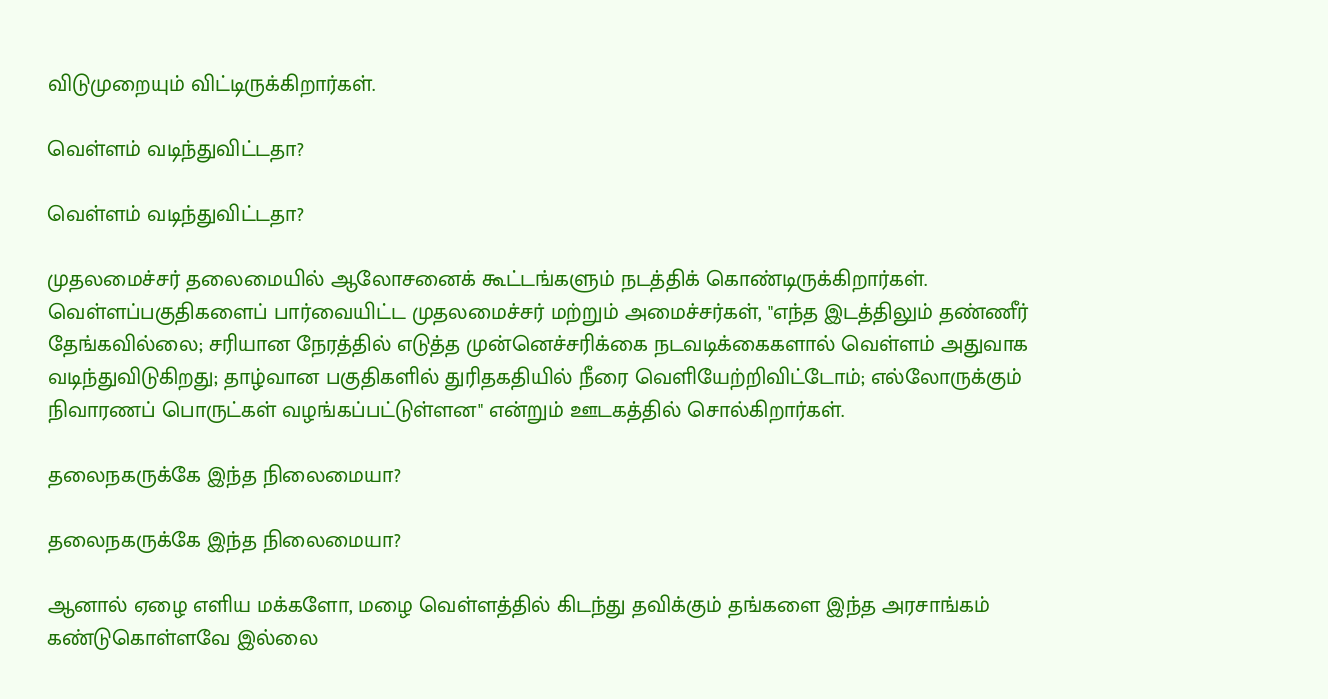விடுமுறையும் விட்டிருக்கிறார்கள்.

வெள்ளம் வடிந்துவிட்டதா?

வெள்ளம் வடிந்துவிட்டதா?

முதலமைச்சர் தலைமையில் ஆலோசனைக் கூட்டங்களும் நடத்திக் கொண்டிருக்கிறார்கள். வெள்ளப்பகுதிகளைப் பார்வையிட்ட முதலமைச்சர் மற்றும் அமைச்சர்கள், "எந்த இடத்திலும் தண்ணீர் தேங்கவில்லை; சரியான நேரத்தில் எடுத்த முன்னெச்சரிக்கை நடவடிக்கைகளால் வெள்ளம் அதுவாக வடிந்துவிடுகிறது; தாழ்வான பகுதிகளில் துரிதகதியில் நீரை வெளியேற்றிவிட்டோம்; எல்லோருக்கும் நிவாரணப் பொருட்கள் வழங்கப்பட்டுள்ளன" என்றும் ஊடகத்தில் சொல்கிறார்கள்.

தலைநகருக்கே இந்த நிலைமையா?

தலைநகருக்கே இந்த நிலைமையா?

ஆனால் ஏழை எளிய மக்களோ, மழை வெள்ளத்தில் கிடந்து தவிக்கும் தங்களை இந்த அரசாங்கம் கண்டுகொள்ளவே இல்லை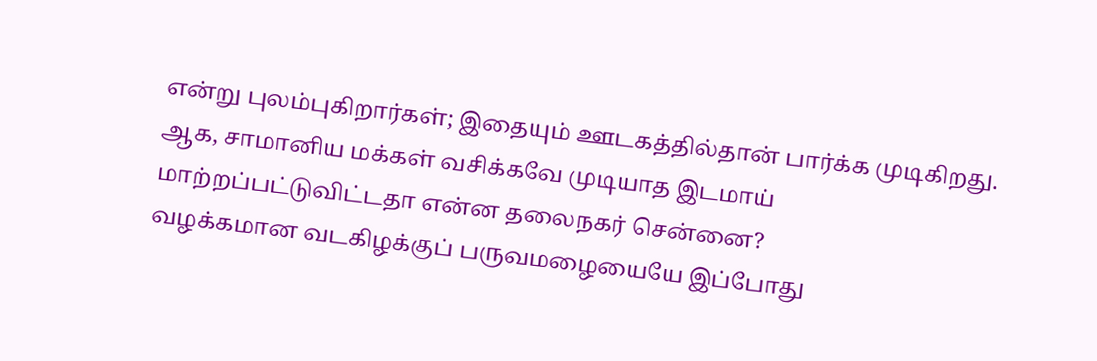என்று புலம்புகிறார்கள்; இதையும் ஊடகத்தில்தான் பார்க்க முடிகிறது. ஆக, சாமானிய மக்கள் வசிக்கவே முடியாத இடமாய் மாற்றப்பட்டுவிட்டதா என்ன தலைநகர் சென்னை?
வழக்கமான வடகிழக்குப் பருவமழையையே இப்போது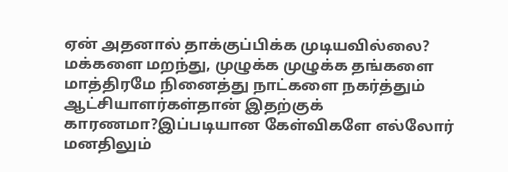ஏன் அதனால் தாக்குப்பிக்க முடியவில்லை? மக்களை மறந்து, முழுக்க முழுக்க தங்களை மாத்திரமே நினைத்து நாட்களை நகர்த்தும் ஆட்சியாளர்கள்தான் இதற்குக் காரணமா?இப்படியான கேள்விகளே எல்லோர் மனதிலும்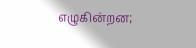எழுகின்றன;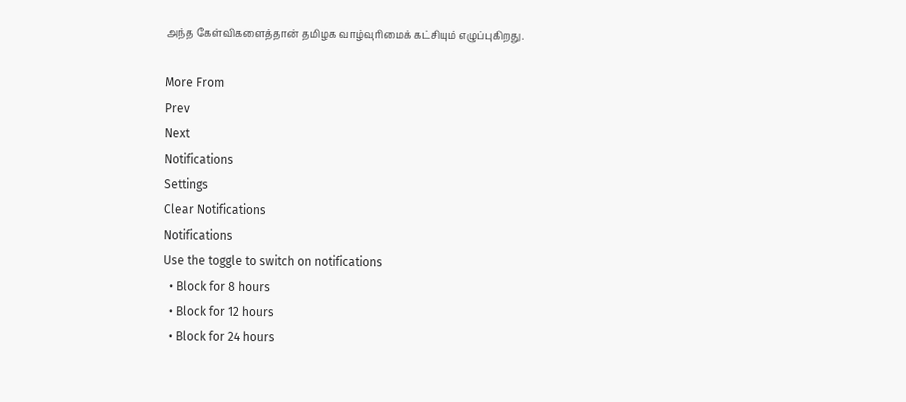அந்த கேள்விகளைத்தான் தமிழக வாழ்வுரிமைக் கட்சியும் எழுப்புகிறது.

More From
Prev
Next
Notifications
Settings
Clear Notifications
Notifications
Use the toggle to switch on notifications
  • Block for 8 hours
  • Block for 12 hours
  • Block for 24 hours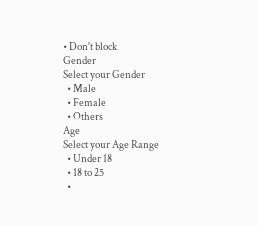• Don't block
Gender
Select your Gender
  • Male
  • Female
  • Others
Age
Select your Age Range
  • Under 18
  • 18 to 25
  •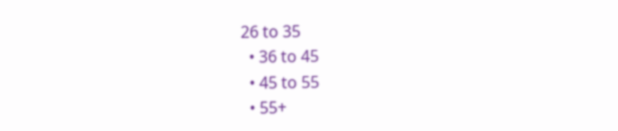26 to 35
  • 36 to 45
  • 45 to 55
  • 55+